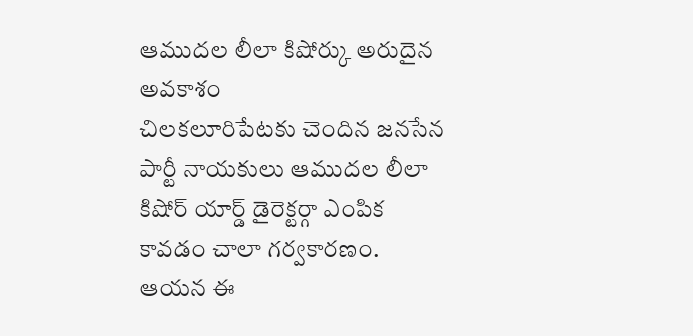ఆముదల లీలా కిషోర్కు అరుదైన అవకాశం
చిలకలూరిపేటకు చెందిన జనసేన పార్టీ నాయకులు ఆముదల లీలా కిషోర్ యార్డ్ డైరెక్టర్గా ఎంపిక కావడం చాలా గర్వకారణం. ఆయన ఈ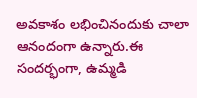అవకాశం లభించినందుకు చాలా ఆనందంగా ఉన్నారు.ఈ సందర్భంగా, ఉమ్మడి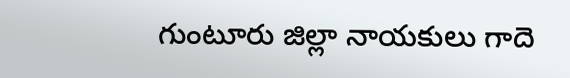గుంటూరు జిల్లా నాయకులు గాదె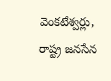వెంకటేశ్వర్లు, రాష్ట్ర జనసేన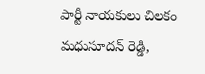పార్టీ నాయకులు చిలకం మధుసూదన్ రెడ్డి,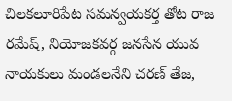చిలకలూరిపేట సమన్వయకర్త తోట రాజ రమేష్, నియోజకవర్గ జనసేన యువ నాయకులు మండలనేని చరణ్ తేజ,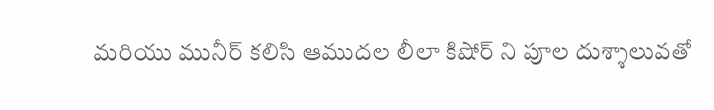మరియు మునీర్ కలిసి ఆముదల లీలా కిషోర్ ని పూల దుశ్శాలువతో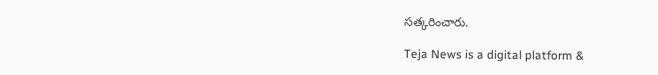సత్కరించారు.

Teja News is a digital platform &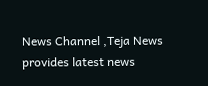News Channel ,Teja News provides latest news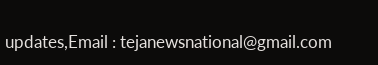updates,Email : tejanewsnational@gmail.com